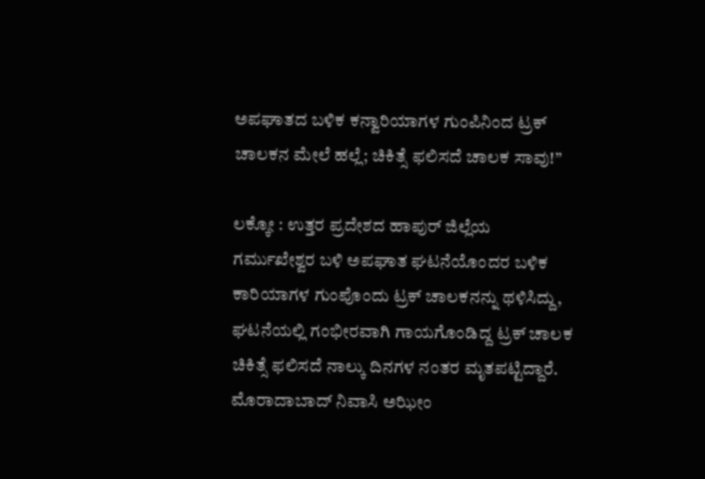ಅಪಘಾತದ ಬಳಿಕ ಕನ್ವಾರಿಯಾಗಳ ಗುಂಪಿನಿಂದ ಟ್ರಕ್ ಚಾಲಕನ ಮೇಲೆ ಹಲ್ಲೆ; ಚಿಕಿತ್ಸೆ ಫಲಿಸದೆ ಚಾಲಕ ಸಾವು!”

ಲಕ್ಕೋ : ಉತ್ತರ ಪ್ರದೇಶದ ಹಾಪುರ್ ಜಿಲ್ಲೆಯ ಗರ್ಮುಖೇಶ್ವರ ಬಳಿ ಅಪಘಾತ ಘಟನೆಯೊಂದರ ಬಳಿಕ ಕಾರಿಯಾಗಳ ಗುಂಪೊಂದು ಟ್ರಕ್ ಚಾಲಕನನ್ನು ಥಳಿಸಿದ್ದು, ಘಟನೆಯಲ್ಲಿ ಗಂಭೀರವಾಗಿ ಗಾಯಗೊಂಡಿದ್ದ ಟ್ರಕ್ ಚಾಲಕ ಚಿಕಿತ್ಸೆ ಫಲಿಸದೆ ನಾಲ್ಕು ದಿನಗಳ ನಂತರ ಮೃತಪಟ್ಟಿದ್ದಾರೆ.
ಮೊರಾದಾಬಾದ್ ನಿವಾಸಿ ಅಝೀಂ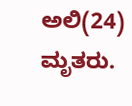ಅಲಿ(24) ಮೃತರು.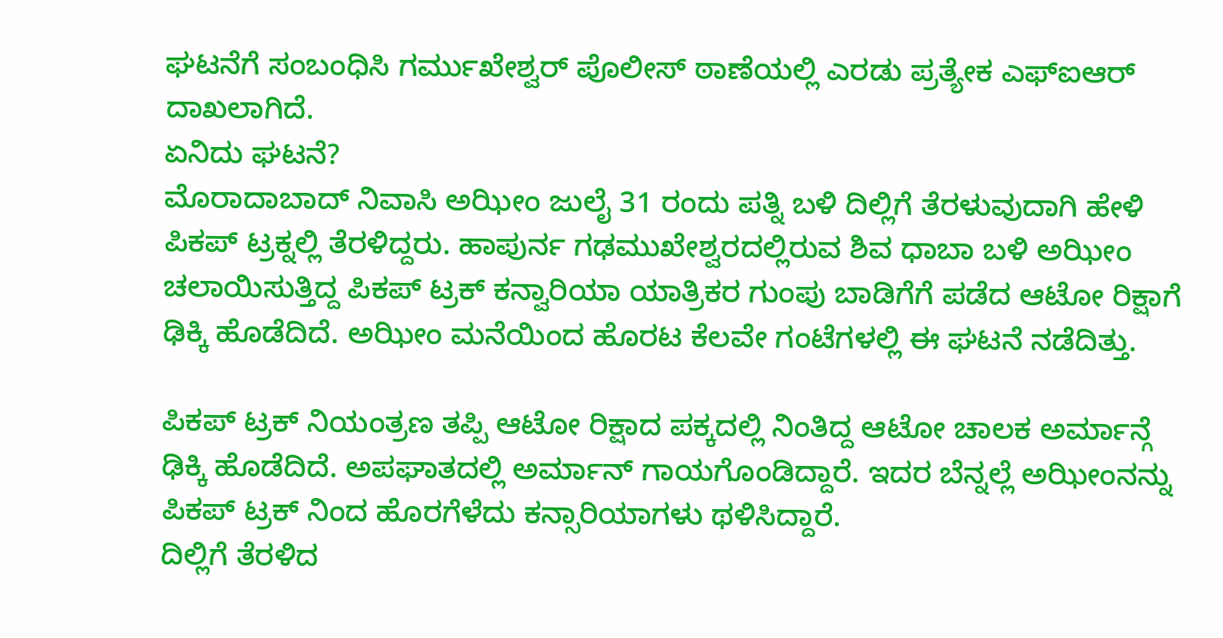ಘಟನೆಗೆ ಸಂಬಂಧಿಸಿ ಗರ್ಮುಖೇಶ್ವರ್ ಪೊಲೀಸ್ ಠಾಣೆಯಲ್ಲಿ ಎರಡು ಪ್ರತ್ಯೇಕ ಎಫ್ಐಆರ್ ದಾಖಲಾಗಿದೆ.
ಏನಿದು ಘಟನೆ?
ಮೊರಾದಾಬಾದ್ ನಿವಾಸಿ ಅಝೀಂ ಜುಲೈ 31 ರಂದು ಪತ್ನಿ ಬಳಿ ದಿಲ್ಲಿಗೆ ತೆರಳುವುದಾಗಿ ಹೇಳಿ ಪಿಕಪ್ ಟ್ರಕ್ನಲ್ಲಿ ತೆರಳಿದ್ದರು. ಹಾಪುರ್ನ ಗಢಮುಖೇಶ್ವರದಲ್ಲಿರುವ ಶಿವ ಧಾಬಾ ಬಳಿ ಅಝೀಂ ಚಲಾಯಿಸುತ್ತಿದ್ದ ಪಿಕಪ್ ಟ್ರಕ್ ಕನ್ವಾರಿಯಾ ಯಾತ್ರಿಕರ ಗುಂಪು ಬಾಡಿಗೆಗೆ ಪಡೆದ ಆಟೋ ರಿಕ್ಷಾಗೆ ಢಿಕ್ಕಿ ಹೊಡೆದಿದೆ. ಅಝೀಂ ಮನೆಯಿಂದ ಹೊರಟ ಕೆಲವೇ ಗಂಟೆಗಳಲ್ಲಿ ಈ ಘಟನೆ ನಡೆದಿತ್ತು.

ಪಿಕಪ್ ಟ್ರಕ್ ನಿಯಂತ್ರಣ ತಪ್ಪಿ ಆಟೋ ರಿಕ್ಷಾದ ಪಕ್ಕದಲ್ಲಿ ನಿಂತಿದ್ದ ಆಟೋ ಚಾಲಕ ಅರ್ಮಾನ್ಗೆ ಢಿಕ್ಕಿ ಹೊಡೆದಿದೆ. ಅಪಘಾತದಲ್ಲಿ ಅರ್ಮಾನ್ ಗಾಯಗೊಂಡಿದ್ದಾರೆ. ಇದರ ಬೆನ್ನಲ್ಲೆ ಅಝೀಂನನ್ನು ಪಿಕಪ್ ಟ್ರಕ್ ನಿಂದ ಹೊರಗೆಳೆದು ಕನ್ಸಾರಿಯಾಗಳು ಥಳಿಸಿದ್ದಾರೆ.
ದಿಲ್ಲಿಗೆ ತೆರಳಿದ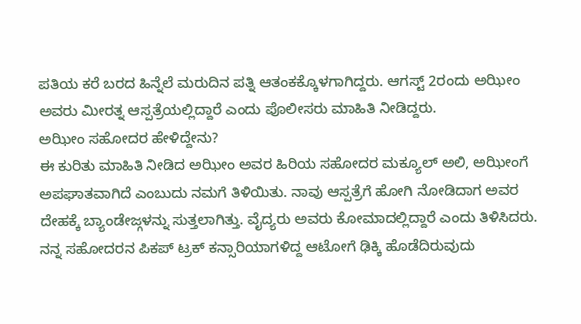ಪತಿಯ ಕರೆ ಬರದ ಹಿನ್ನೆಲೆ ಮರುದಿನ ಪತ್ನಿ ಆತಂಕಕ್ಕೊಳಗಾಗಿದ್ದರು. ಆಗಸ್ಟ್ 2ರಂದು ಅಝೀಂ ಅವರು ಮೀರತ್ನ ಆಸ್ಪತ್ರೆಯಲ್ಲಿದ್ದಾರೆ ಎಂದು ಪೊಲೀಸರು ಮಾಹಿತಿ ನೀಡಿದ್ದರು.
ಅಝೀಂ ಸಹೋದರ ಹೇಳಿದ್ದೇನು?
ಈ ಕುರಿತು ಮಾಹಿತಿ ನೀಡಿದ ಅಝೀಂ ಅವರ ಹಿರಿಯ ಸಹೋದರ ಮಕ್ಯೂಲ್ ಅಲಿ, ಅಝೀಂಗೆ ಅಪಘಾತವಾಗಿದೆ ಎಂಬುದು ನಮಗೆ ತಿಳಿಯಿತು. ನಾವು ಆಸ್ಪತ್ರೆಗೆ ಹೋಗಿ ನೋಡಿದಾಗ ಅವರ ದೇಹಕ್ಕೆ ಬ್ಯಾಂಡೇಜ್ಗಳನ್ನು ಸುತ್ತಲಾಗಿತ್ತು. ವೈದ್ಯರು ಅವರು ಕೋಮಾದಲ್ಲಿದ್ದಾರೆ ಎಂದು ತಿಳಿಸಿದರು. ನನ್ನ ಸಹೋದರನ ಪಿಕಪ್ ಟ್ರಕ್ ಕನ್ಸಾರಿಯಾಗಳಿದ್ದ ಆಟೋಗೆ ಢಿಕ್ಕಿ ಹೊಡೆದಿರುವುದು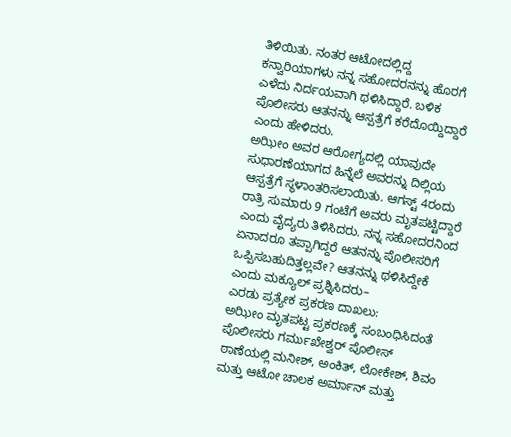ತಿಳಿಯಿತು. ನಂತರ ಆಟೋದಲ್ಲಿದ್ದ ಕನ್ವಾರಿಯಾಗಳು ನನ್ನ ಸಹೋದರನನ್ನು ಹೊರಗೆ ಎಳೆದು ನಿರ್ದಯವಾಗಿ ಥಳಿಸಿದ್ದಾರೆ. ಬಳಿಕ ಪೊಲೀಸರು ಆತನನ್ನು ಆಸ್ಪತ್ರೆಗೆ ಕರೆದೊಯ್ದಿದ್ದಾರೆ ಎಂದು ಹೇಳಿದರು.
ಅಝೀಂ ಅವರ ಆರೋಗ್ಯದಲ್ಲಿ ಯಾವುದೇ ಸುಧಾರಣೆಯಾಗದ ಹಿನ್ನೆಲೆ ಅವರನ್ನು ದಿಲ್ಲಿಯ ಆಸ್ಪತ್ರೆಗೆ ಸ್ಥಳಾಂತರಿಸಲಾಯಿತು. ಆಗಸ್ಟ್ 4ರಂದು ರಾತ್ರಿ ಸುಮಾರು 9 ಗಂಟೆಗೆ ಅವರು ಮೃತಪಟ್ಟಿದ್ದಾರೆ ಎಂದು ವೈದ್ಯರು ತಿಳಿಸಿದರು. ನನ್ನ ಸಹೋದರನಿಂದ ಏನಾದರೂ ತಪ್ಪಾಗಿದ್ದರೆ ಆತನನ್ನು ಪೊಲೀಸರಿಗೆ ಒಪ್ಪಿಸಬಹುದಿತ್ತಲ್ಲವೇ? ಆತನನ್ನು ಥಳಿಸಿದ್ದೇಕೆ ಎಂದು ಮಕ್ಯೂಲ್ ಪ್ರಶ್ನಿಸಿದರು–
ಎರಡು ಪ್ರತ್ಯೇಕ ಪ್ರಕರಣ ದಾಖಲು:
ಅಝೀಂ ಮೃತಪಟ್ಟ ಪ್ರಕರಣಕ್ಕೆ ಸಂಬಂಧಿಸಿದಂತೆ ಪೊಲೀಸರು ಗರ್ಮುಖೇಶ್ವರ್ ಪೊಲೀಸ್ ಠಾಣೆಯಲ್ಲಿ ಮನೀಶ್, ಅಂಕಿತ್, ಲೋಕೇಶ್, ಶಿವಂ ಮತ್ತು ಆಟೋ ಚಾಲಕ ಅರ್ಮಾನ್ ಮತ್ತು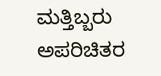ಮತ್ತಿಬ್ಬರು ಅಪರಿಚಿತರ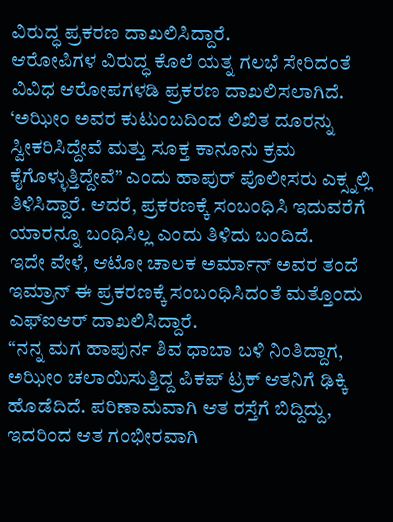ವಿರುದ್ಧ ಪ್ರಕರಣ ದಾಖಲಿಸಿದ್ದಾರೆ.
ಆರೋಪಿಗಳ ವಿರುದ್ಧ ಕೊಲೆ ಯತ್ನ ಗಲಭೆ ಸೇರಿದಂತೆ ವಿವಿಧ ಆರೋಪಗಳಡಿ ಪ್ರಕರಣ ದಾಖಲಿಸಲಾಗಿದೆ.
‘ಅಝೀಂ ಅವರ ಕುಟುಂಬದಿಂದ ಲಿಖಿತ ದೂರನ್ನು ಸ್ವೀಕರಿಸಿದ್ದೇವೆ ಮತ್ತು ಸೂಕ್ತ ಕಾನೂನು ಕ್ರಮ ಕೈಗೊಳ್ಳುತ್ತಿದ್ದೇವೆ” ಎಂದು ಹಾಪುರ್ ಪೊಲೀಸರು ಎಕ್ಸ್ನಲ್ಲಿ ತಿಳಿಸಿದ್ದಾರೆ. ಆದರೆ, ಪ್ರಕರಣಕ್ಕೆ ಸಂಬಂಧಿಸಿ ಇದುವರೆಗೆ ಯಾರನ್ನೂ ಬಂಧಿಸಿಲ್ಲ ಎಂದು ತಿಳಿದು ಬಂದಿದೆ.
ಇದೇ ವೇಳೆ, ಆಟೋ ಚಾಲಕ ಅರ್ಮಾನ್ ಅವರ ತಂದೆ ಇಮ್ರಾನ್ ಈ ಪ್ರಕರಣಕ್ಕೆ ಸಂಬಂಧಿಸಿದಂತೆ ಮತ್ತೊಂದು ಎಫ್ಐಆರ್ ದಾಖಲಿಸಿದ್ದಾರೆ.
“ನನ್ನ ಮಗ ಹಾಪುರ್ನ ಶಿವ ಧಾಬಾ ಬಳಿ ನಿಂತಿದ್ದಾಗ, ಅಝೀಂ ಚಲಾಯಿಸುತ್ತಿದ್ದ ಪಿಕಪ್ ಟ್ರಕ್ ಆತನಿಗೆ ಢಿಕ್ಕಿ ಹೊಡೆದಿದೆ. ಪರಿಣಾಮವಾಗಿ ಆತ ರಸ್ತೆಗೆ ಬಿದ್ದಿದ್ದು, ಇದರಿಂದ ಆತ ಗಂಭೀರವಾಗಿ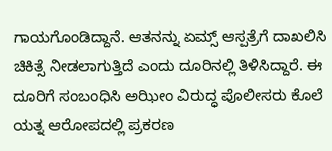ಗಾಯಗೊಂಡಿದ್ದಾನೆ. ಆತನನ್ನು ಏಮ್ಸ್ ಆಸ್ಪತ್ರೆಗೆ ದಾಖಲಿಸಿ ಚಿಕಿತ್ಸೆ ನೀಡಲಾಗುತ್ತಿದೆ ಎಂದು ದೂರಿನಲ್ಲಿ ತಿಳಿಸಿದ್ದಾರೆ. ಈ ದೂರಿಗೆ ಸಂಬಂಧಿಸಿ ಅಝೀಂ ವಿರುದ್ಧ ಪೊಲೀಸರು ಕೊಲೆ ಯತ್ನ ಆರೋಪದಲ್ಲಿ ಪ್ರಕರಣ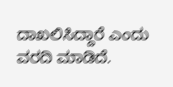ದಾಖಲಿಸಿದ್ದಾರೆ ಎಂದು ವರದಿ ಮಾಡಿದೆ.